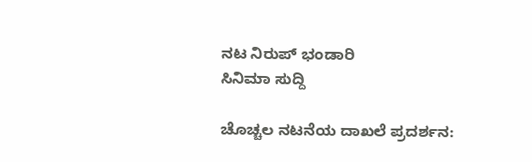ನಟ ನಿರುಪ್ ಭಂಡಾರಿ
ಸಿನಿಮಾ ಸುದ್ದಿ

ಚೊಚ್ಚಲ ನಟನೆಯ ದಾಖಲೆ ಪ್ರದರ್ಶನ: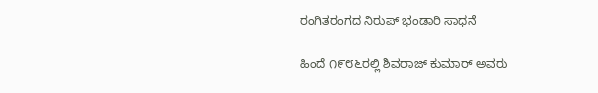ರಂಗಿತರಂಗದ ನಿರುಪ್ ಭಂಡಾರಿ ಸಾಧನೆ

ಹಿಂದೆ ೧೯೮೬ರಲ್ಲಿ ಶಿವರಾಜ್ ಕುಮಾರ್ ಅವರು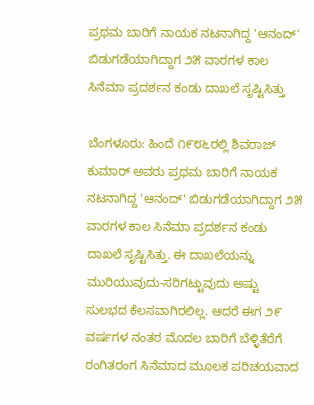ಪ್ರಥಮ ಬಾರಿಗೆ ನಾಯಕ ನಟನಾಗಿದ್ದ 'ಆನಂದ್' ಬಿಡುಗಡೆಯಾಗಿದ್ದಾಗ ೨೫ ವಾರಗಳ ಕಾಲ ಸಿನೆಮಾ ಪ್ರದರ್ಶನ ಕಂಡು ದಾಖಲೆ ಸೃಷ್ಟಿಸಿತ್ತು

ಬೆಂಗಳೂರು: ಹಿಂದೆ ೧೯೮೬ರಲ್ಲಿ ಶಿವರಾಜ್ ಕುಮಾರ್ ಅವರು ಪ್ರಥಮ ಬಾರಿಗೆ ನಾಯಕ ನಟನಾಗಿದ್ದ 'ಆನಂದ್' ಬಿಡುಗಡೆಯಾಗಿದ್ದಾಗ ೨೫ ವಾರಗಳ ಕಾಲ ಸಿನೆಮಾ ಪ್ರದರ್ಶನ ಕಂಡು ದಾಖಲೆ ಸೃಷ್ಟಿಸಿತ್ತು. ಈ ದಾಖಲೆಯನ್ನು ಮುರಿಯುವುದು-ಸರಿಗಟ್ಟುವುದು ಅಷ್ಟು ಸುಲಭದ ಕೆಲಸವಾಗಿರಲಿಲ್ಲ. ಆದರೆ ಈಗ ೨೯ ವರ್ಷಗಳ ನಂತರ ಮೊದಲ ಬಾರಿಗೆ ಬೆಳ್ಳಿತೆರೆಗೆ ರಂಗಿತರಂಗ ಸಿನೆಮಾದ ಮೂಲಕ ಪರಿಚಯವಾದ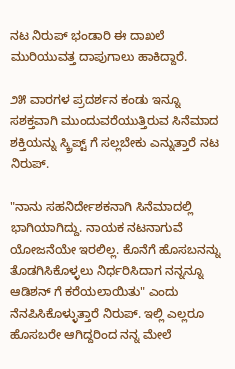ನಟ ನಿರುಪ್ ಭಂಡಾರಿ ಈ ದಾಖಲೆ ಮುರಿಯುವತ್ತ ದಾಪುಗಾಲು ಹಾಕಿದ್ದಾರೆ.

೨೫ ವಾರಗಳ ಪ್ರದರ್ಶನ ಕಂಡು ಇನ್ನೂ ಸಶಕ್ತವಾಗಿ ಮುಂದುವರೆಯುತ್ತಿರುವ ಸಿನೆಮಾದ ಶಕ್ತಿಯನ್ನು ಸ್ಕ್ರಿಪ್ಟ್ ಗೆ ಸಲ್ಲಬೇಕು ಎನ್ನುತ್ತಾರೆ ನಟ ನಿರುಪ್.

"ನಾನು ಸಹನಿರ್ದೇಶಕನಾಗಿ ಸಿನೆಮಾದಲ್ಲಿ ಭಾಗಿಯಾಗಿದ್ದು. ನಾಯಕ ನಟನಾಗುವೆ ಯೋಜನೆಯೇ ಇರಲಿಲ್ಲ. ಕೊನೆಗೆ ಹೊಸಬನನ್ನು ತೊಡಗಿಸಿಕೊಳ್ಳಲು ನಿರ್ಧರಿಸಿದಾಗ ನನ್ನನ್ನೂ  ಆಡಿಶನ್ ಗೆ ಕರೆಯಲಾಯಿತು" ಎಂದು ನೆನಪಿಸಿಕೊಳ್ಳುತ್ತಾರೆ ನಿರುಪ್. ಇಲ್ಲಿ ಎಲ್ಲರೂ ಹೊಸಬರೇ ಆಗಿದ್ದರಿಂದ ನನ್ನ ಮೇಲೆ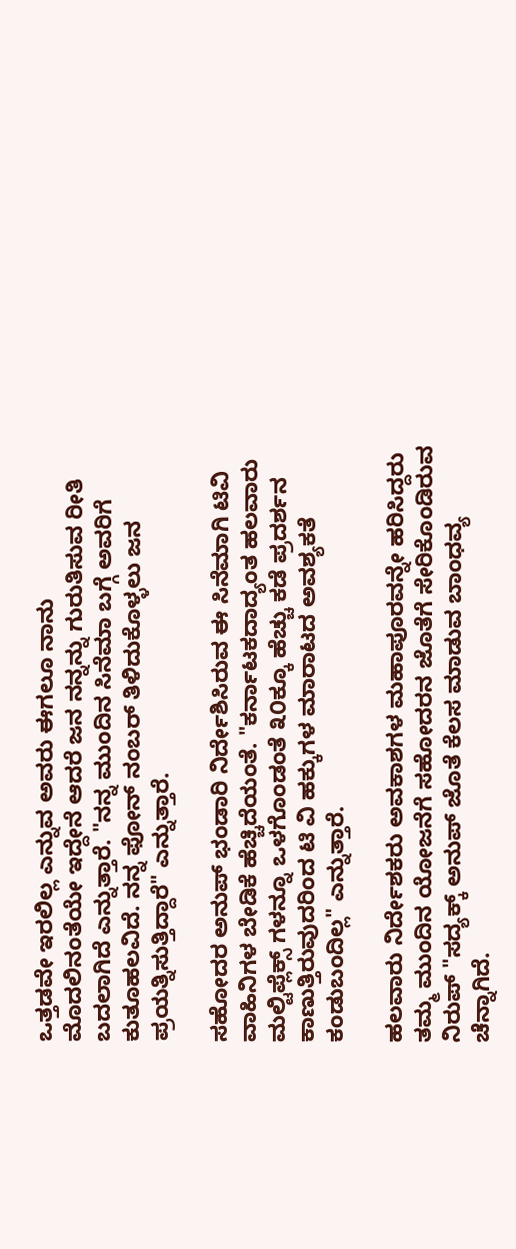ಒತ್ತಡವೇ ಇರಲಿಲ್ಲ ಎನ್ನುವ ಅವರು ಈಗಲೂ ನಾನು ಮೊದಲಿನಂತೆಯೇ ಇದ್ದೇನೆ ಆದರೆ ಜನ ನನ್ನನ್ನು ಗುರುತಿಸುವ ರೀತಿ ಬದಲಾಗಿದೆ ಎನ್ನುತ್ತಾರೆ. "ನನ್ನ ಮುಂದಿನ ಸಿನೆಮಾ ಬಗ್ಗೆ ಅವರಿಗೆ ಕುತೂಹಲವಿದೆ. ನನ್ನ ಫೋನ್ ನಂಬರ್ ತಿಳಿದುಕೊಳ್ಳಲು ಜನ ಪ್ರಯತ್ನಿಸುತ್ತಿದ್ದಾರೆ" ಎನ್ನುತ್ತಾರೆ.

ಸಹೋದರ ಅನುಪ್ ಭಂಡಾರಿ ನಿರ್ದೇಶಿಸಿರುವ ಈ ಸಿನೆಮಾಗಿ ಟಿವಿ ವಾಹಿನಿಗಳ ಬೇಡಿಕೆ ಹೆಚ್ಚಿದೆಯಂತೆ. "ಕರ್ನಾಟಕದಾದ್ಯಂತ ಹಲವಾರು ಮಲ್ಟಿಪ್ಲೆಕ್ಸ್ ಗಳನ್ನೂ ಒಳಗೊಂಡಂತೆ ೩೦ಕ್ಕೂ ಹೆಚ್ಚು ಕಡೆ ಪ್ರದರ್ಶನ ಕಾಣುತ್ತಿರುವುದರಿಂದ ಟಿ ವಿ ಹಕ್ಕುಗಳ ಮಾರಾಟದ ಅವಶ್ಯಕತೆ ಕಂಡುಬಂದಿಲ್ಲ" ಎನ್ನುತ್ತಾರೆ.

ಹಲವಾರು ನಿರ್ದೇಶಕರು ಅವಕಾಶಗಳ ಮಹಾಪೂರವನ್ನೇ ಹರಿಸಿದ್ದರು ತಮ್ಮ ಮುಂದಿನ ಯೋಜನೆಗೆ ಸಹೋದರನ ಜೊತೆಗೆ ಸೇರಿಕೊಂಡಿರುವ ನಿರುಪ್ "ಸದ್ಯಕ್ಕ್ ಅನುಪ್ ಜೊತೆ ಕೆಲಸ ಮಾಡುವ ಬಾಂಧವ್ಯ ಚೆನ್ನಾಗಿದೆ.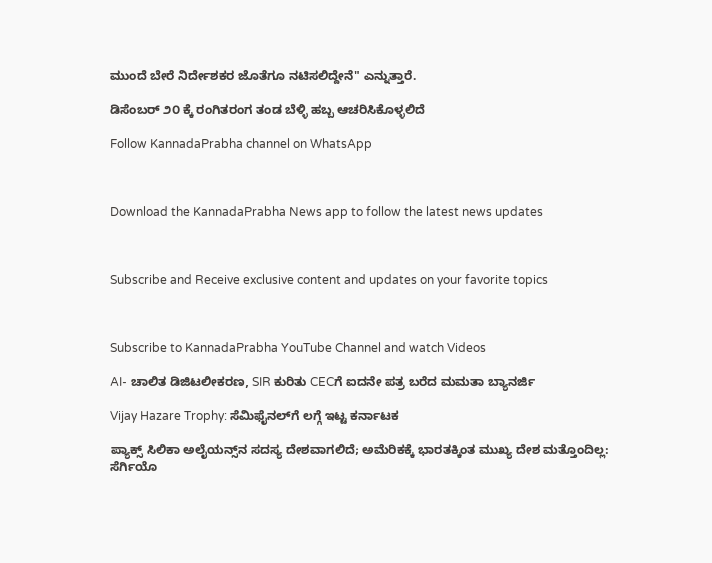ಮುಂದೆ ಬೇರೆ ನಿರ್ದೇಶಕರ ಜೊತೆಗೂ ನಟಿಸಲಿದ್ದೇನೆ" ಎನ್ನುತ್ತಾರೆ.

ಡಿಸೆಂಬರ್ ೨೦ ಕ್ಕೆ ರಂಗಿತರಂಗ ತಂಡ ಬೆಳ್ಳಿ ಹಬ್ಬ ಆಚರಿಸಿಕೊಳ್ಳಲಿದೆ

Follow KannadaPrabha channel on WhatsApp



Download the KannadaPrabha News app to follow the latest news updates



Subscribe and Receive exclusive content and updates on your favorite topics



Subscribe to KannadaPrabha YouTube Channel and watch Videos

AI- ಚಾಲಿತ ಡಿಜಿಟಲೀಕರಣ, SIR ಕುರಿತು CECಗೆ ಐದನೇ ಪತ್ರ ಬರೆದ ಮಮತಾ ಬ್ಯಾನರ್ಜಿ

Vijay Hazare Trophy: ಸೆಮಿಫೈನಲ್‌ಗೆ ಲಗ್ಗೆ ಇಟ್ಟ ಕರ್ನಾಟಕ

ಪ್ಯಾಕ್ಸ್ ಸಿಲಿಕಾ ಅಲೈಯನ್ಸ್‌ನ ಸದಸ್ಯ ದೇಶವಾಗಲಿದೆ; ಅಮೆರಿಕಕ್ಕೆ ಭಾರತಕ್ಕಿಂತ ಮುಖ್ಯ ದೇಶ ಮತ್ತೊಂದಿಲ್ಲ: ಸೆರ್ಗಿಯೊ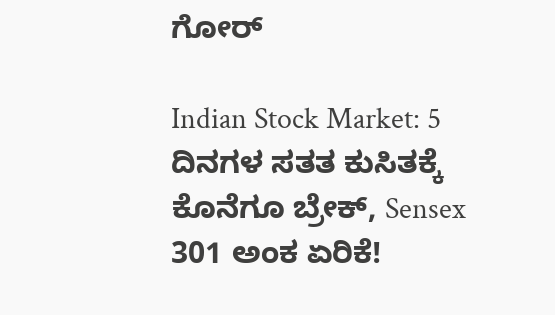ಗೋರ್

Indian Stock Market: 5 ದಿನಗಳ ಸತತ ಕುಸಿತಕ್ಕೆ ಕೊನೆಗೂ ಬ್ರೇಕ್, Sensex 301 ಅಂಕ ಏರಿಕೆ!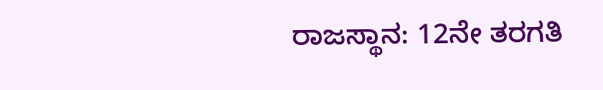ರಾಜಸ್ಥಾನ: 12ನೇ ತರಗತಿ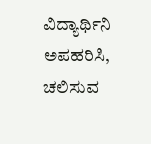ವಿದ್ಯಾರ್ಥಿನಿ ಅಪಹರಿಸಿ, ಚಲಿಸುವ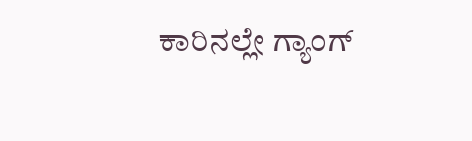ಕಾರಿನಲ್ಲೇ ಗ್ಯಾಂಗ್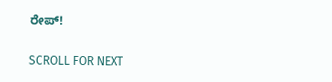ರೇಪ್!

SCROLL FOR NEXT